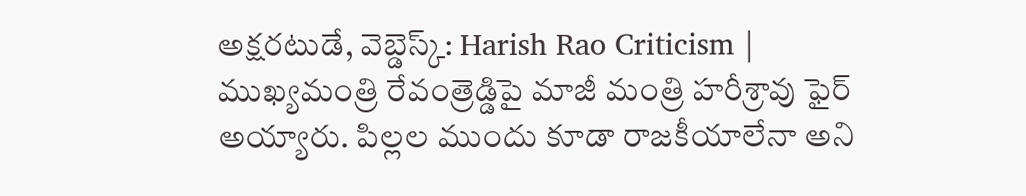అక్షరటుడే, వెబ్డెస్క్: Harish Rao Criticism | ముఖ్యమంత్రి రేవంత్రెడ్డిపై మాజీ మంత్రి హరీశ్రావు ఫైర్ అయ్యారు. పిల్లల ముందు కూడా రాజకీయాలేనా అని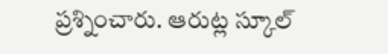ప్రశ్నించారు. ఆరుట్ల స్కూల్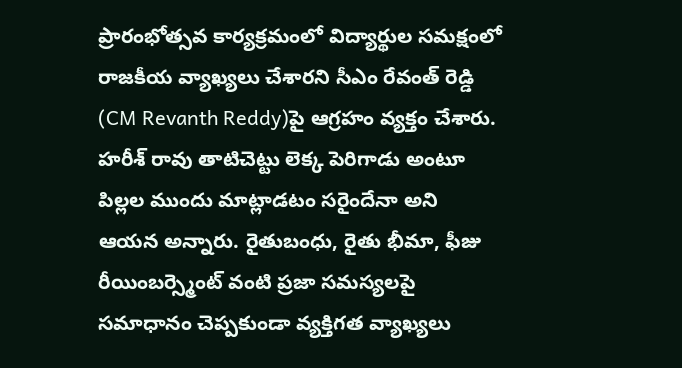ప్రారంభోత్సవ కార్యక్రమంలో విద్యార్థుల సమక్షంలో రాజకీయ వ్యాఖ్యలు చేశారని సీఎం రేవంత్ రెడ్డి (CM Revanth Reddy)పై ఆగ్రహం వ్యక్తం చేశారు.
హరీశ్ రావు తాటిచెట్టు లెక్క పెరిగాడు అంటూ పిల్లల ముందు మాట్లాడటం సరైందేనా అని ఆయన అన్నారు. రైతుబంధు, రైతు భీమా, ఫీజు రీయింబర్స్మెంట్ వంటి ప్రజా సమస్యలపై సమాధానం చెప్పకుండా వ్యక్తిగత వ్యాఖ్యలు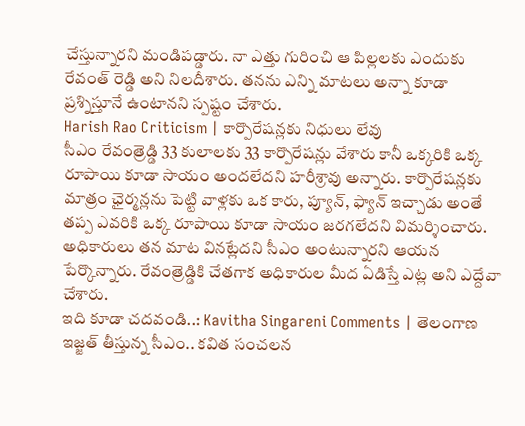చేస్తున్నారని మండిపడ్డారు. నా ఎత్తు గురించి ఆ పిల్లలకు ఎందుకు రేవంత్ రెడ్డి అని నిలదీశారు. తనను ఎన్ని మాటలు అన్నా కూడా ప్రశ్నిస్తూనే ఉంటానని స్పష్టం చేశారు.
Harish Rao Criticism | కార్పొరేషన్లకు నిధులు లేవు
సీఎం రేవంత్రెడ్డి 33 కులాలకు 33 కార్పొరేషన్లు వేశారు కానీ ఒక్కరికి ఒక్క రూపాయి కూడా సాయం అందలేదని హరీశ్రావు అన్నారు. కార్పొరేషన్లకు మాత్రం ఛైర్మన్లను పెట్టి వాళ్లకు ఒక కారు, ప్యూన్, ఫ్యాన్ ఇచ్చాడు అంతే తప్ప ఎవరికి ఒక్క రూపాయి కూడా సాయం జరగలేదని విమర్శించారు. అధికారులు తన మాట వినట్లేదని సీఎం అంటున్నారని ఆయన పేర్కొన్నారు. రేవంత్రెడ్డికి చేతగాక అధికారుల మీద ఏడిస్తే ఎట్ల అని ఎద్దేవా చేశారు.
ఇది కూడా చదవండి..: Kavitha Singareni Comments | తెలంగాణ ఇజ్జత్ తీస్తున్న సీఎం.. కవిత సంచలన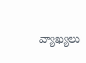వ్యాఖ్యలు